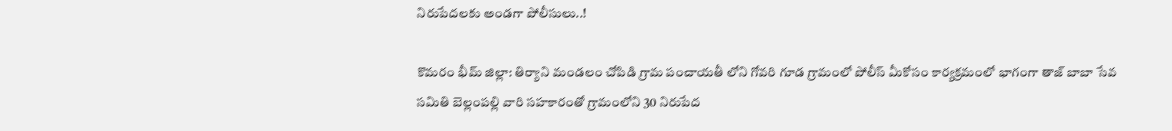నిరుపేదలకు అండగా పోలీసులు..!

కొమరం భీమ్ జిల్లా: తిర్యాని మండలం చోపిడి గ్రామ పంచాయతీ లోని గోవరి గూడ గ్రామంలో పోలీస్ మీకోసం కార్యక్రమంలో భాగంగా తాజ్ బాబా సేవ సమితి బెల్లంపల్లి వారి సహకారంతో గ్రామంలోని 30 నిరుపేద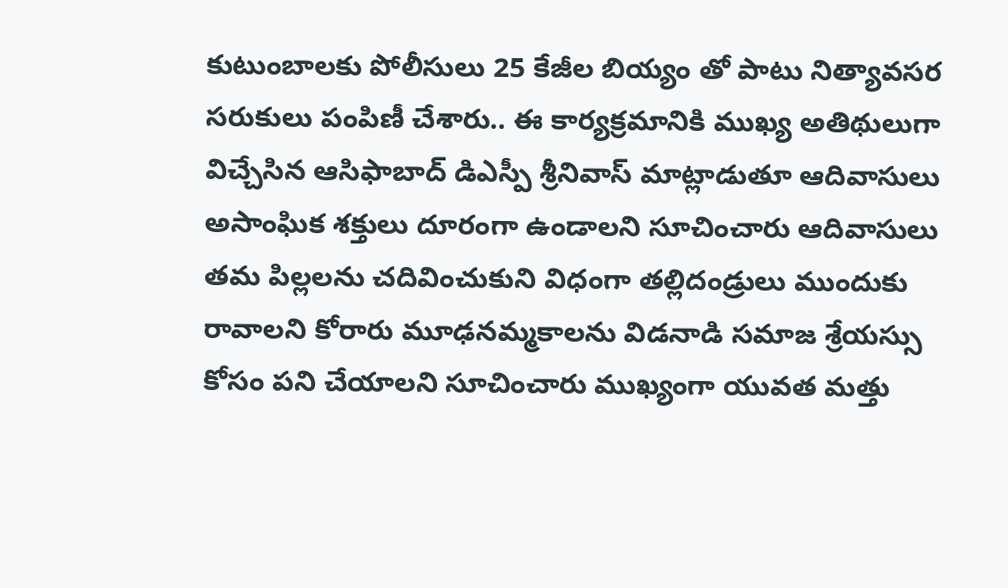కుటుంబాలకు పోలీసులు 25 కేజీల బియ్యం తో పాటు నిత్యావసర సరుకులు పంపిణీ చేశారు.. ఈ కార్యక్రమానికి ముఖ్య అతిథులుగా విచ్చేసిన ఆసిఫాబాద్ డిఎస్పీ శ్రీనివాస్ మాట్లాడుతూ ఆదివాసులు అసాంఘిక శక్తులు దూరంగా ఉండాలని సూచించారు ఆదివాసులు తమ పిల్లలను చదివించుకుని విధంగా తల్లిదండ్రులు ముందుకు రావాలని కోరారు మూఢనమ్మకాలను విడనాడి సమాజ శ్రేయస్సు కోసం పని చేయాలని సూచించారు ముఖ్యంగా యువత మత్తు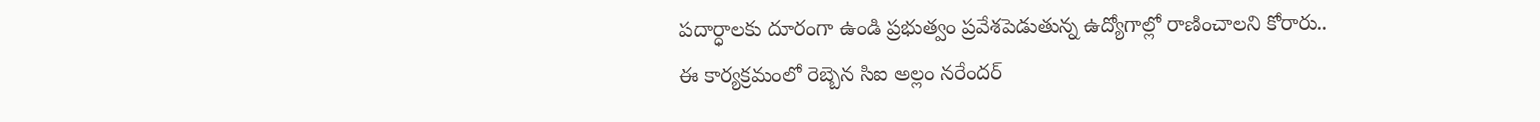పదార్ధాలకు దూరంగా ఉండి ప్రభుత్వం ప్రవేశపెడుతున్న ఉద్యోగాల్లో రాణించాలని కోరారు..
ఈ కార్యక్రమంలో రెబ్బెన సిఐ అల్లం నరేందర్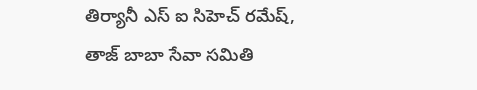తిర్యానీ ఎస్ ఐ సిహెచ్ రమేష్, తాజ్ బాబా సేవా సమితి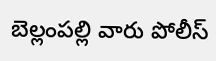బెల్లంపల్లి వారు పోలీస్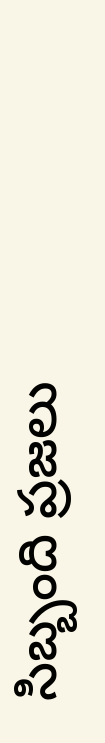సిబ్బంది ప్రజలు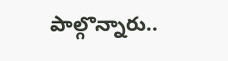పాల్గొన్నారు..